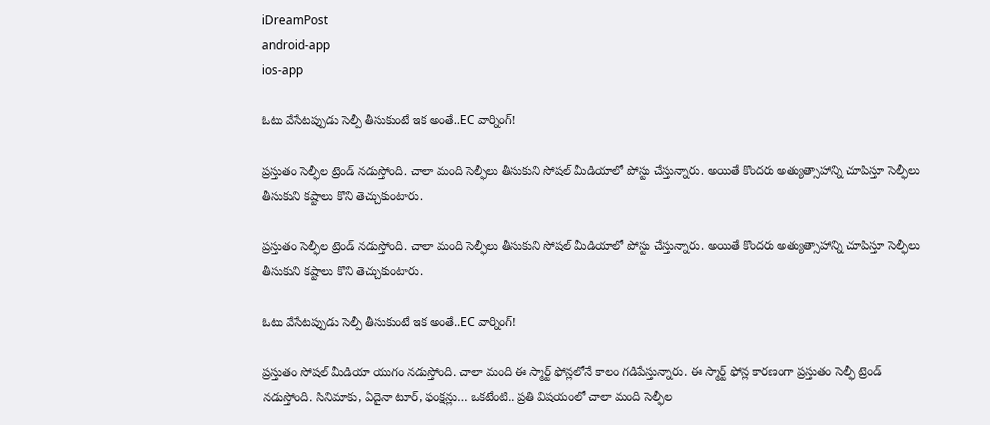iDreamPost
android-app
ios-app

ఓటు వేసేటప్పుడు సెల్పీ తీసుకుంటే ఇక అంతే..EC వార్నింగ్!

ప్రస్తుతం సెల్ఫీల ట్రెండ్ నడుస్తోంది. చాలా మంది సెల్ఫీలు తీసుకుని సోషల్ మీడియాలో పోస్టు చేస్తున్నారు. అయితే కొందరు అత్యుత్సాహాన్ని చూపిస్తూ సెల్ఫీలు తీసుకుని కష్టాలు కొని తెచ్చుకుంటారు.

ప్రస్తుతం సెల్ఫీల ట్రెండ్ నడుస్తోంది. చాలా మంది సెల్ఫీలు తీసుకుని సోషల్ మీడియాలో పోస్టు చేస్తున్నారు. అయితే కొందరు అత్యుత్సాహాన్ని చూపిస్తూ సెల్ఫీలు తీసుకుని కష్టాలు కొని తెచ్చుకుంటారు.

ఓటు వేసేటప్పుడు సెల్పీ తీసుకుంటే ఇక అంతే..EC వార్నింగ్!

ప్రస్తుతం సోషల్ మీడియా యుగం నడుస్తోంది. చాలా మంది ఈ స్మార్ట్ ఫోన్లలోనే కాలం గడిపేస్తున్నారు. ఈ స్మార్ట్ ఫోన్ల కారణంగా ప్రస్తుతం సెల్ఫీ ట్రెండ్ నడుస్తోంది. సినిమాకు, ఏదైనా టూర్, ఫంక్షన్లు… ఒకటేంటి.. ప్రతి విషయంలో చాలా మంది సెల్ఫీల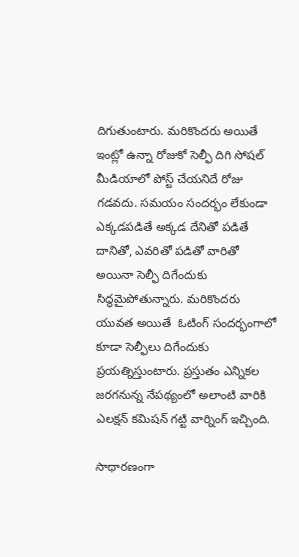దిగుతుంటారు. మరికొందరు అయితే ఇంట్లో ఉన్నా రోజుకో సెల్ఫీ దిగి సోషల్‌ మీడియాలో పోస్ట్ చేయనిదే రోజు గడవదు. సమయం సందర్భం లేకుండా ఎక్కడపడితే అక్కడ దేనితో పడితే దానితో, ఎవరితో పడితో వారితో అయినా సెల్ఫీ దిగేందుకు సిద్ధమైపోతున్నారు. మరికొందరు యువత అయితే  ఓటింగ్ సందర్భంగాలో కూడా సెల్ఫీలు దిగేందుకు ప్రయత్నిస్తుంటారు. ప్రస్తుతం ఎన్నికల జరగనున్న నేపథ్యంలో అలాంటి వారికి ఎలక్షన్ కమిషన్ గట్టి వార్నింగ్ ఇచ్చింది.

సాధారణంగా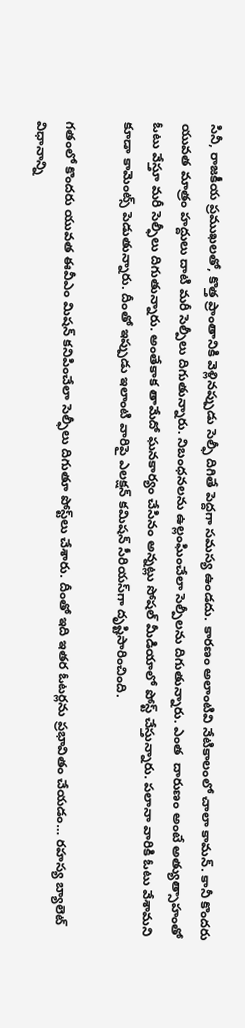సినీ, రాజకీయ ప్రముఖలతో, కొత్త ప్రాంతానికి వెళ్లినప్పుడు సెల్ఫీ దిగితే పెద్దగా సమస్య ఉండదు. కారణం అలాంటివి నేటికాలంలో చాలా కామన్. కానీ కొందరు యువత మాత్రం హద్దులు దాటి మరీ సెల్పీలు దిగుతున్నారు. నిబంధనలను ఉల్లంఘించేలా సెల్పీలను దిగుతున్నారు. ఎంత  దారుణం అంటే అత్యుత్సాహంతో ఓటు వేస్తూ మరీ సెల్ఫీలు దిగుతున్నారు. అంతేకాక తామేదో ఘనకార్యం చేసినం అన్నట్లు సోషల్‌ మీడియాలో పోస్ట్ చేస్తున్నారు. పలానా వారికి ఓటు వేశామని కూడా కామెంట్స్ పెడుతున్నారు. దీంతో ఇప్పుడు ఇలాంటి వారిపై ఎలక్షన్‌ కమిషన్‌ సీరియస్‌గా దృష్టిసారించింది.

గతంలో కొందరు యువత ఈవీఎం మిషన్‌ కనిపించేలా సెల్ఫీలు దిగుతూ పోస్ట్‌లు చేశారు. దీంతో ఇది ఇతర ఓటర్లను ప్రభావితం చేయడం… రహస్య బ్యాలెట్ విధానాన్ని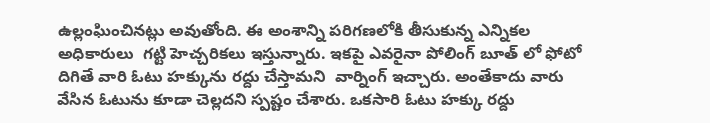ఉల్లంఘించినట్లు అవుతోంది. ఈ అంశాన్ని పరిగణలోకి తీసుకున్న ఎన్నికల అధికారులు  గట్టి హెచ్చరికలు ఇస్తున్నారు. ఇకపై ఎవరైనా పోలింగ్ బూత్ లో ఫోటో దిగితే వారి ఓటు హక్కును రద్దు చేస్తామని  వార్నింగ్ ఇచ్చారు. అంతేకాదు వారు వేసిన ఓటును కూడా చెల్లదని స్పష్టం చేశారు. ఒకసారి ఓటు హక్కు రద్దు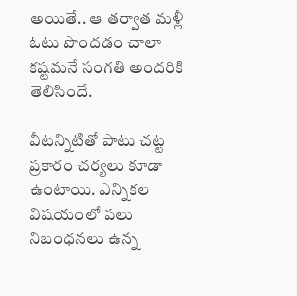అయితే.. ఆ తర్వాత మళ్లీ ఓటు పొందడం చాలా కష్టమనే సంగతి అందరికి తెలిసిందే.

వీటన్నిటితో పాటు చట్ట ప్రకారం చర్యలు కూడా ఉంటాయి. ఎన్నికల విషయంలో పలు నిబంధనలు ఉన్న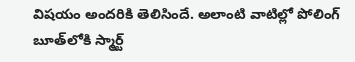విషయం అందరికి తెలిసిందే. అలాంటి వాటిల్లో పోలింగ్ బూత్‌లోకి స్మార్ట్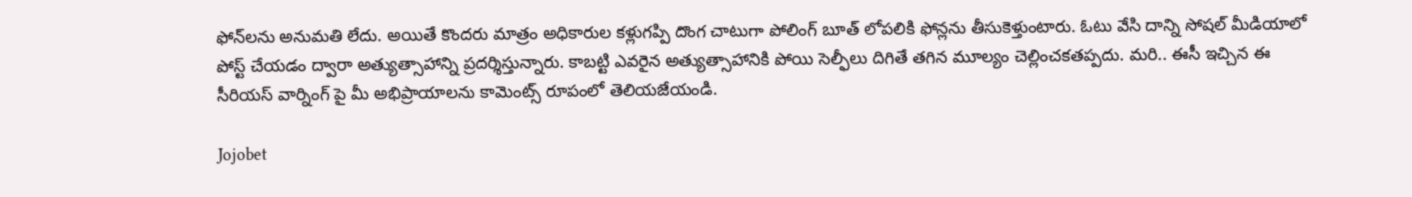ఫోన్‌లను అనుమతి లేదు. అయితే కొందరు మాత్రం అధికారుల కళ్లుగప్పి దొంగ చాటుగా పోలింగ్ బూత్ లోపలికి ఫోన్లను తీసుకెళ్తుంటారు. ఓటు వేసి దాన్ని సోషల్ మీడియాలో పోస్ట్ చేయడం ద్వారా అత్యుత్సాహాన్ని ప్రదర్శిస్తున్నారు. కాబట్టి ఎవరైన అత్యుత్సాహానికి పోయి సెల్ఫీలు దిగితే తగిన మూల్యం చెల్లించకతప్పదు. మరి.. ఈసీ ఇచ్చిన ఈ సీరియస్ వార్నింగ్ పై మీ అభిప్రాయాలను కామెంట్స్ రూపంలో తెలియజేయండి.

Jojobet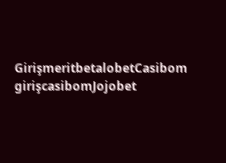GirişmeritbetalobetCasibom girişcasibomJojobet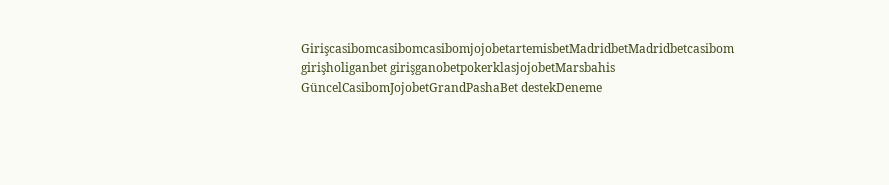GirişcasibomcasibomcasibomjojobetartemisbetMadridbetMadridbetcasibom girişholiganbet girişganobetpokerklasjojobetMarsbahis GüncelCasibomJojobetGrandPashaBet destekDeneme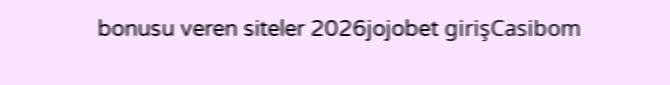bonusu veren siteler 2026jojobet girişCasibom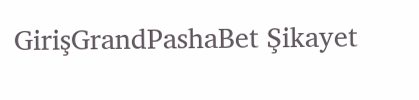GirişGrandPashaBet Şikayet